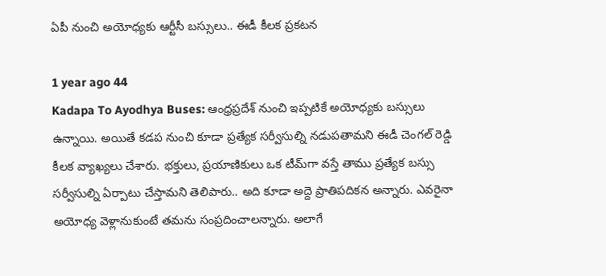ఏపీ నుంచి అయోధ్యకు ఆర్టీసీ బస్సులు.. ఈడీ కీలక ప్రకటన

1 year ago 44
Kadapa To Ayodhya Buses: ఆంధ్రప్రదేశ్ నుంచి ఇప్పటికే అయోధ్యకు బస్సులు ఉన్నాయి. అయితే కడప నుంచి కూడా ప్రత్యేక సర్వీసుల్ని నడుపతామని ఈడీ చెంగల్ రెడ్డి కీలక వ్యాఖ్యలు చేశారు. భక్తులు, ప్రయాణికులు ఒక టీమ్‌గా వస్తే తాము ప్రత్యేక బస్సు సర్వీసుల్ని ఏర్పాటు చేస్తామని తెలిపారు.. అది కూడా అద్దె ప్రాతిపదికన అన్నారు. ఎవరైనా అయోధ్య వెళ్లానుకుంటే తమను సంప్రదించాలన్నారు. అలాగే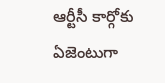ఆర్టీసీ కార్గోకు ఏజెంటుగా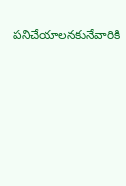పనిచేయాలనకునేవారికి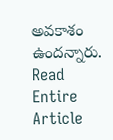అవకాశం ఉందన్నారు.
Read Entire Article